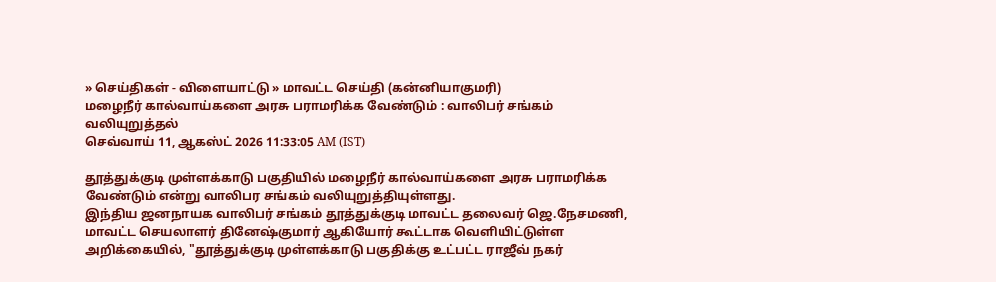» செய்திகள் - விளையாட்டு » மாவட்ட செய்தி (கன்னியாகுமரி)
மழைநீர் கால்வாய்களை அரசு பராமரிக்க வேண்டும் : வாலிபர் சங்கம் வலியுறுத்தல்
செவ்வாய் 11, ஆகஸ்ட் 2026 11:33:05 AM (IST)

தூத்துக்குடி முள்ளக்காடு பகுதியில் மழைநீர் கால்வாய்களை அரசு பராமரிக்க வேண்டும் என்று வாலிபர சங்கம் வலியுறுத்தியுள்ளது.
இந்திய ஜனநாயக வாலிபர் சங்கம் தூத்துக்குடி மாவட்ட தலைவர் ஜெ.நேசமணி, மாவட்ட செயலாளர் தினேஷ்குமார் ஆகியோர் கூட்டாக வெளியிட்டுள்ள அறிக்கையில், "தூத்துக்குடி முள்ளக்காடு பகுதிக்கு உட்பட்ட ராஜீவ் நகர்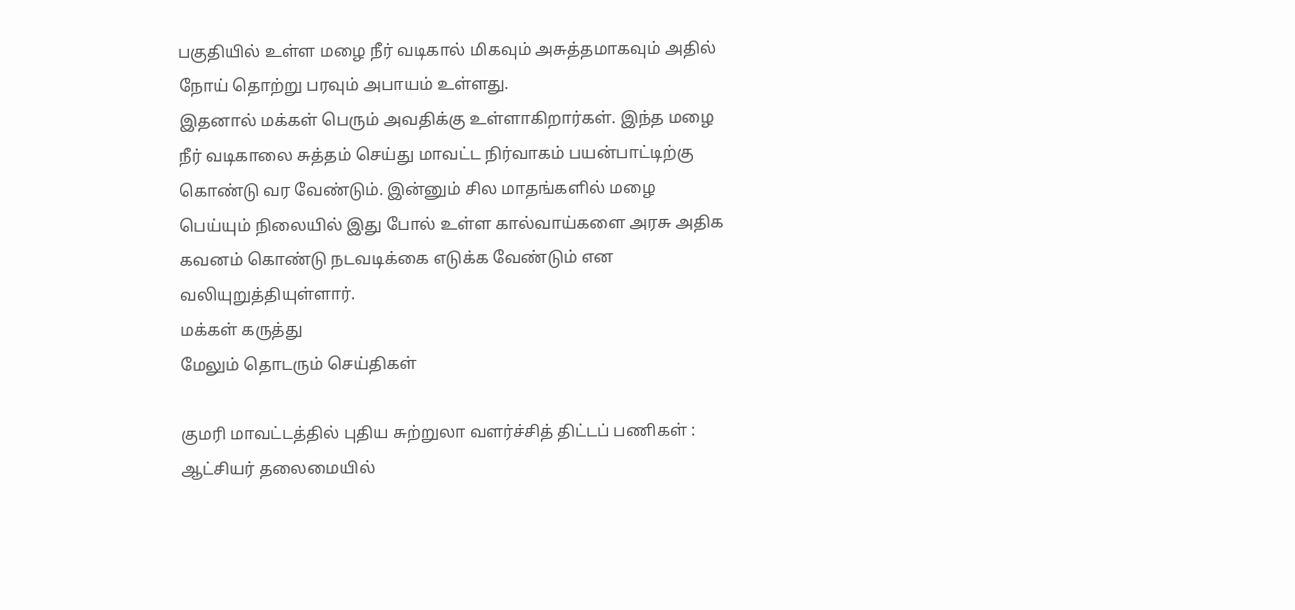பகுதியில் உள்ள மழை நீர் வடிகால் மிகவும் அசுத்தமாகவும் அதில் நோய் தொற்று பரவும் அபாயம் உள்ளது.
இதனால் மக்கள் பெரும் அவதிக்கு உள்ளாகிறார்கள். இந்த மழை நீர் வடிகாலை சுத்தம் செய்து மாவட்ட நிர்வாகம் பயன்பாட்டிற்கு கொண்டு வர வேண்டும். இன்னும் சில மாதங்களில் மழை பெய்யும் நிலையில் இது போல் உள்ள கால்வாய்களை அரசு அதிக கவனம் கொண்டு நடவடிக்கை எடுக்க வேண்டும் என வலியுறுத்தியுள்ளார்.
மக்கள் கருத்து
மேலும் தொடரும் செய்திகள்

குமரி மாவட்டத்தில் புதிய சுற்றுலா வளர்ச்சித் திட்டப் பணிகள் : ஆட்சியர் தலைமையில்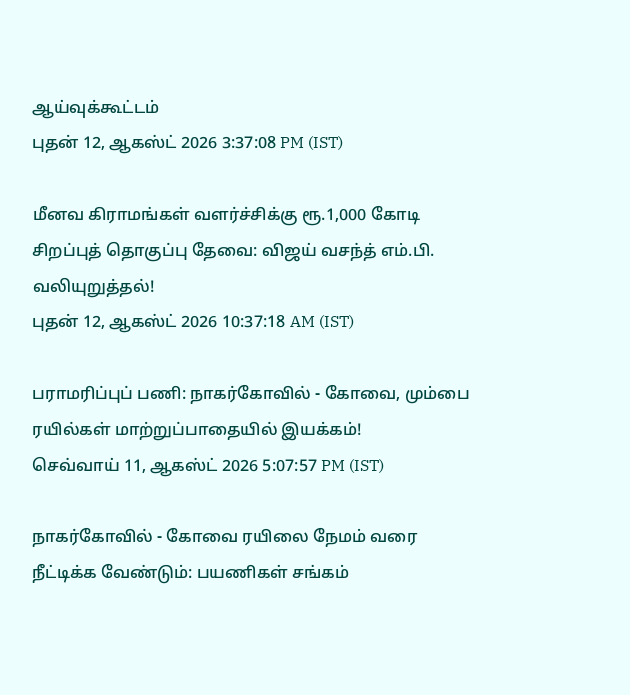ஆய்வுக்கூட்டம்
புதன் 12, ஆகஸ்ட் 2026 3:37:08 PM (IST)

மீனவ கிராமங்கள் வளர்ச்சிக்கு ரூ.1,000 கோடி சிறப்புத் தொகுப்பு தேவை: விஜய் வசந்த் எம்.பி. வலியுறுத்தல்!
புதன் 12, ஆகஸ்ட் 2026 10:37:18 AM (IST)

பராமரிப்புப் பணி: நாகர்கோவில் - கோவை, மும்பை ரயில்கள் மாற்றுப்பாதையில் இயக்கம்!
செவ்வாய் 11, ஆகஸ்ட் 2026 5:07:57 PM (IST)

நாகர்கோவில் - கோவை ரயிலை நேமம் வரை நீட்டிக்க வேண்டும்: பயணிகள் சங்கம்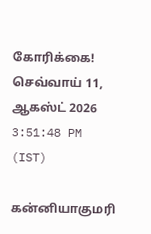கோரிக்கை!
செவ்வாய் 11, ஆகஸ்ட் 2026 3:51:48 PM (IST)

கன்னியாகுமரி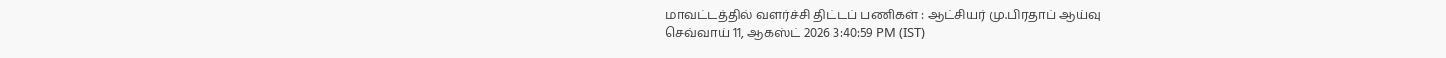மாவட்டத்தில் வளர்ச்சி திட்டப் பணிகள் : ஆட்சியர் மு.பிரதாப் ஆய்வு
செவ்வாய் 11, ஆகஸ்ட் 2026 3:40:59 PM (IST)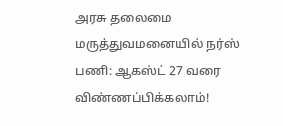அரசு தலைமை மருத்துவமனையில் நர்ஸ் பணி: ஆகஸ்ட் 27 வரை விண்ணப்பிக்கலாம்!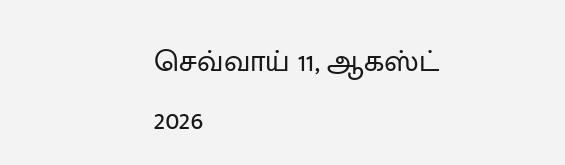செவ்வாய் 11, ஆகஸ்ட் 2026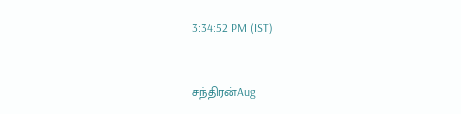3:34:52 PM (IST)



சந்திரன்Aug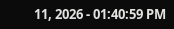11, 2026 - 01:40:59 PM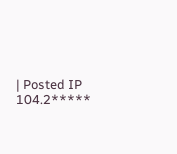| Posted IP 104.2*****